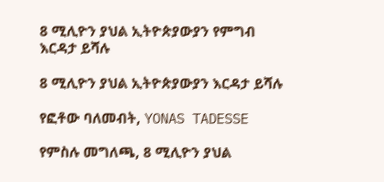8 ሚሊዮን ያህል ኢትዮጵያውያን የምግብ እርዳታ ይሻሉ

8 ሚሊዮን ያህል ኢትዮጵያውያን እርዳታ ይሻሉ

የፎቶው ባለመብት, YONAS TADESSE

የምስሉ መግለጫ, 8 ሚሊዮን ያህል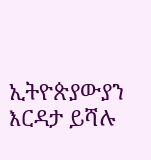ኢትዮጵያውያን እርዳታ ይሻሉ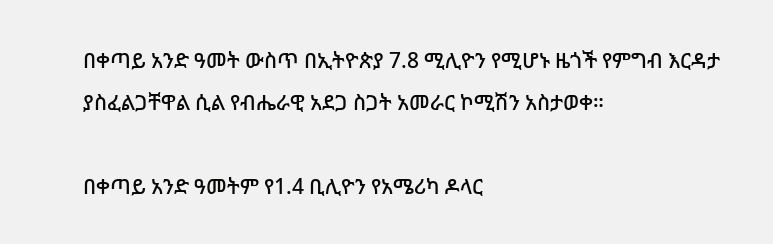በቀጣይ አንድ ዓመት ውስጥ በኢትዮጵያ 7.8 ሚሊዮን የሚሆኑ ዜጎች የምግብ እርዳታ ያስፈልጋቸዋል ሲል የብሔራዊ አደጋ ስጋት አመራር ኮሚሽን አስታወቀ።

በቀጣይ አንድ ዓመትም የ1.4 ቢሊዮን የአሜሪካ ዶላር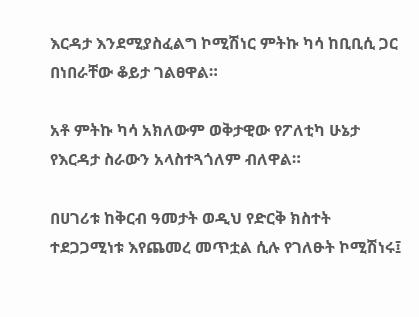እርዳታ እንደሚያስፈልግ ኮሚሽነር ምትኩ ካሳ ከቢቢሲ ጋር በነበራቸው ቆይታ ገልፀዋል።

አቶ ምትኩ ካሳ አክለውም ወቅታዊው የፖለቲካ ሁኔታ የእርዳታ ስራውን አላስተጓጎለም ብለዋል።

በሀገሪቱ ከቅርብ ዓመታት ወዲህ የድርቅ ክስተት ተደጋጋሚነቱ እየጨመረ መጥቷል ሲሉ የገለፁት ኮሚሽነሩ፤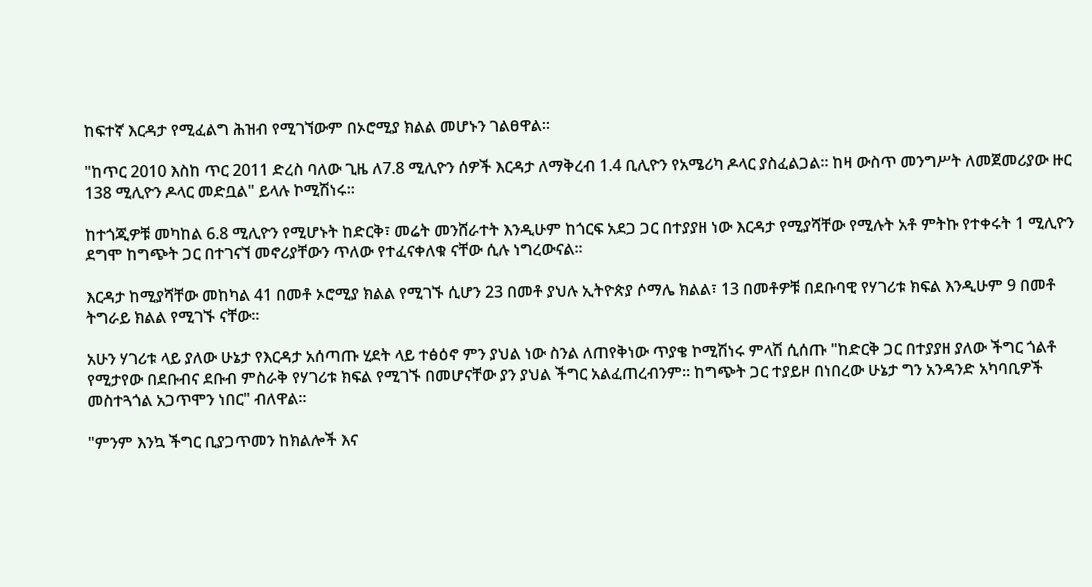ከፍተኛ እርዳታ የሚፈልግ ሕዝብ የሚገኘውም በኦሮሚያ ክልል መሆኑን ገልፀዋል።

"ከጥር 2010 እስከ ጥር 2011 ድረስ ባለው ጊዜ ለ7.8 ሚሊዮን ሰዎች እርዳታ ለማቅረብ 1.4 ቢሊዮን የአሜሪካ ዶላር ያስፈልጋል። ከዛ ውስጥ መንግሥት ለመጀመሪያው ዙር 138 ሚሊዮን ዶላር መድቧል" ይላሉ ኮሚሽነሩ።

ከተጎጂዎቹ መካከል 6.8 ሚሊዮን የሚሆኑት ከድርቅ፣ መሬት መንሸራተት እንዲሁም ከጎርፍ አደጋ ጋር በተያያዘ ነው እርዳታ የሚያሻቸው የሚሉት አቶ ምትኩ የተቀሩት 1 ሚሊዮን ደግሞ ከግጭት ጋር በተገናኘ መኖሪያቸውን ጥለው የተፈናቀለቁ ናቸው ሲሉ ነግረውናል።

እርዳታ ከሚያሻቸው መከካል 41 በመቶ ኦሮሚያ ክልል የሚገኙ ሲሆን 23 በመቶ ያህሉ ኢትዮጵያ ሶማሌ ክልል፣ 13 በመቶዎቹ በደቡባዊ የሃገሪቱ ክፍል እንዲሁም 9 በመቶ ትግራይ ክልል የሚገኙ ናቸው።

አሁን ሃገሪቱ ላይ ያለው ሁኔታ የእርዳታ አሰጣጡ ሂደት ላይ ተፅዕኖ ምን ያህል ነው ስንል ለጠየቅነው ጥያቄ ኮሚሽነሩ ምላሽ ሲሰጡ "ከድርቅ ጋር በተያያዘ ያለው ችግር ጎልቶ የሚታየው በደቡብና ደቡብ ምስራቅ የሃገሪቱ ክፍል የሚገኙ በመሆናቸው ያን ያህል ችግር አልፈጠረብንም። ከግጭት ጋር ተያይዞ በነበረው ሁኔታ ግን አንዳንድ አካባቢዎች መስተጓጎል አጋጥሞን ነበር" ብለዋል።

"ምንም እንኳ ችግር ቢያጋጥመን ከክልሎች እና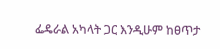ፌዴራል አካላት ጋር እንዲሁም ከፀጥታ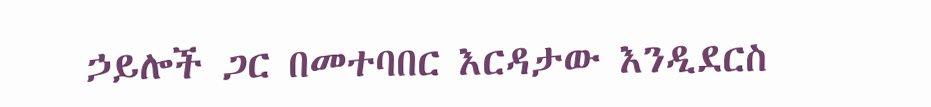ኃይሎች ጋር በመተባበር እርዳታው እንዲደርስ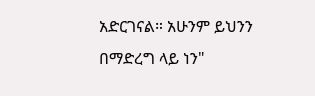አድርገናል። አሁንም ይህንን በማድረግ ላይ ነን"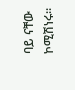ባይ ናቸው ኮሚሽነሩ።